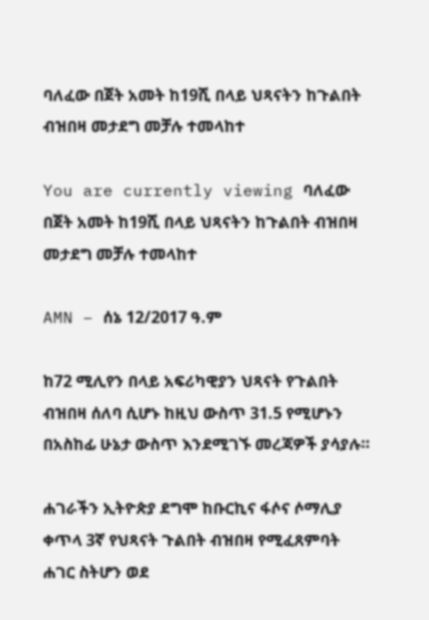ባለፈው በጀት አመት ከ19ሺ በላይ ህጻናትን ከጉልበት ብዝበዛ መታደግ መቻሉ ተመላከተ

You are currently viewing ባለፈው በጀት አመት ከ19ሺ በላይ ህጻናትን ከጉልበት ብዝበዛ መታደግ መቻሉ ተመላከተ

AMN – ሰኔ 12/2017 ዓ.ም

ከ72 ሚሊየን በላይ አፍሪካዊያን ህጻናት የጉልበት ብዝበዛ ሰለባ ሲሆኑ ከዚህ ውስጥ 31.5 የሚሆኑን በአስከፊ ሁኔታ ውስጥ እንደሚገኙ መረጃዎች ያሳያሉ።

ሐገራችን ኢትዮጵያ ደግሞ ከቡርኪና ፋሶና ሶማሊያ ቀጥላ 3ኛ የህጻናት ጉልበት ብዝበዛ የሚፈጸምባት ሐገር ስትሆን ወደ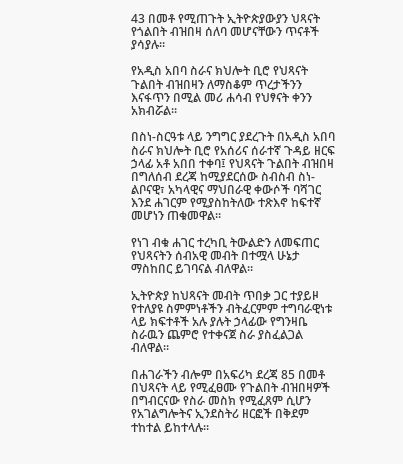43 በመቶ የሚጠጉት ኢትዮጵያውያን ህጻናት የጎልበት ብዝበዛ ሰለባ መሆናቸውን ጥናቶች ያሳያሉ።

የአዲስ አበባ ስራና ክህሎት ቢሮ የህጻናት ጉልበት ብዝበዛን ለማስቆም ጥረታችንን እናፋጥን በሚል መሪ ሐሳብ የህፃናት ቀንን አክብሯል።

በስነ-ስርዓቱ ላይ ንግግር ያደረጉት በአዲስ አበባ ስራና ክህሎት ቢሮ የአሰሪና ሰራተኛ ጉዳይ ዘርፍ ኃላፊ አቶ አበበ ተቀባ፤ የህጻናት ጉልበት ብዝበዛ በግለሰብ ደረጃ ከሚያደርሰው ስብስብ ስነ-ልቦናዊ፣ አካላዊና ማህበራዊ ቀውሶች ባሻገር እንደ ሐገርም የሚያስከትለው ተጽእኖ ከፍተኛ መሆነን ጠቁመዋል።

የነገ ብቁ ሐገር ተረካቢ ትውልድን ለመፍጠር የህጻናትን ሰብአዊ መብት በተሟላ ሁኔታ ማስከበር ይገባናል ብለዋል።

ኢትዮጵያ ከህጻናት መብት ጥበቃ ጋር ተያይዞ የተለያዩ ስምምነቶችን ብትፈርምም ተግባራዊነቱ ላይ ክፍተቶች አሉ ያሉት ኃላፊው የግንዛቤ ስራዉን ጨምሮ የተቀናጀ ስራ ያስፈልጋል ብለዋል።

በሐገራችን ብሎም በአፍሪካ ደረጃ 85 በመቶ በህጻናት ላይ የሚፈፀሙ የጉልበት ብዝበዛዎች በግብርናው የስራ መስክ የሚፈጸም ሲሆን የአገልግሎትና ኢንደስትሪ ዘርፎች በቅደም ተከተል ይከተላሉ።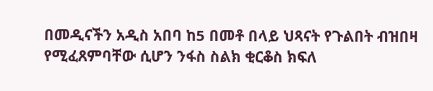በመዲናችን አዲስ አበባ ከ5 በመቶ በላይ ህጻናት የጉልበት ብዝበዛ የሚፈጸምባቸው ሲሆን ንፋስ ስልክ ቂርቆስ ክፍለ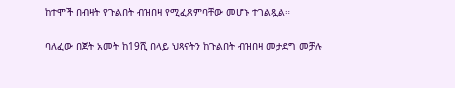ከተሞች በብዛት የጉልበት ብዝበዛ የሚፈጸምባቸው መሆኑ ተገልጿል።

ባለፈው በጀት አመት ከ19ሺ በላይ ህጻናትን ከጉልበት ብዝበዛ መታደግ መቻሉ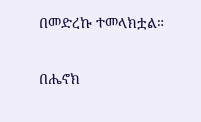በመድረኩ ተመላክቷል።

በሔኖክ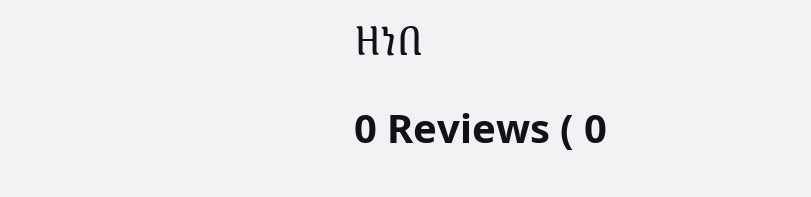ዘነበ

0 Reviews ( 0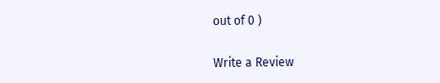out of 0 )

Write a Review